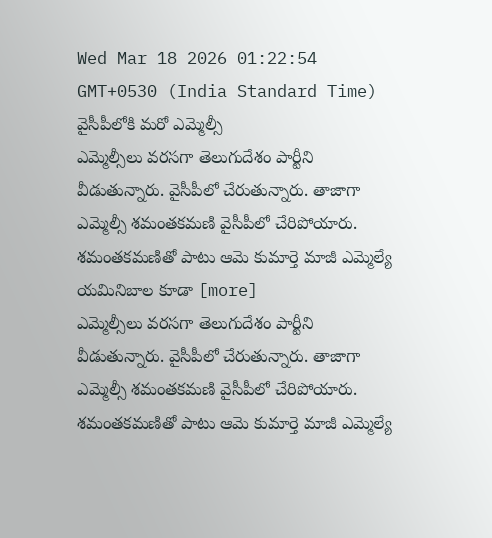Wed Mar 18 2026 01:22:54 GMT+0530 (India Standard Time)
వైసీపీలోకి మరో ఎమ్మెల్సీ
ఎమ్మెల్సీలు వరసగా తెలుగుదేశం పార్టీని వీడుతున్నారు. వైసీపీలో చేరుతున్నారు. తాజాగా ఎమ్మెల్సీ శమంతకమణి వైసీపీలో చేరిపోయారు. శమంతకమణితో పాటు ఆమె కుమార్తె మాజీ ఎమ్మెల్యే యమినిబాల కూడా [more]
ఎమ్మెల్సీలు వరసగా తెలుగుదేశం పార్టీని వీడుతున్నారు. వైసీపీలో చేరుతున్నారు. తాజాగా ఎమ్మెల్సీ శమంతకమణి వైసీపీలో చేరిపోయారు. శమంతకమణితో పాటు ఆమె కుమార్తె మాజీ ఎమ్మెల్యే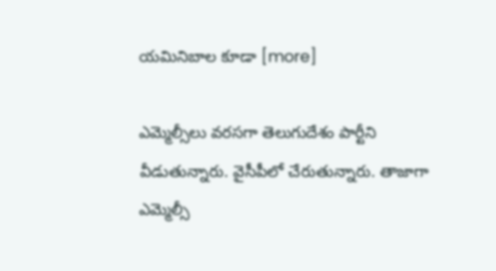యమినిబాల కూడా [more]

ఎమ్మెల్సీలు వరసగా తెలుగుదేశం పార్టీని వీడుతున్నారు. వైసీపీలో చేరుతున్నారు. తాజాగా ఎమ్మెల్సీ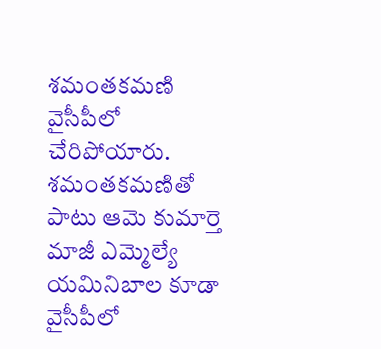శమంతకమణి వైసీపీలో చేరిపోయారు. శమంతకమణితో పాటు ఆమె కుమార్తె మాజీ ఎమ్మెల్యే యమినిబాల కూడా వైసీపీలో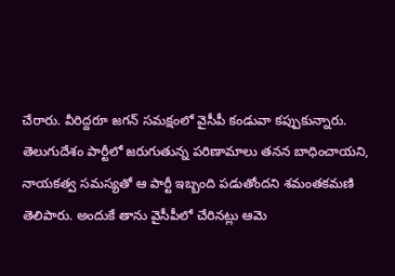చేరారు. వీరిద్దరూ జగన్ సమక్షంలో వైసీపీ కండువా కప్పుకున్నారు. తెలుగుదేశం పార్టీలో జరుగుతున్న పరిణామాలు తనన బాధించాయని, నాయకత్వ సమస్యతో ఆ పార్టీ ఇబ్బంది పడుతోందని శమంతకమణి తెలిపారు. అందుకే తాను వైసీపీలో చేరినట్లు ఆమె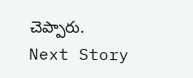చెప్పారు.
Next Story